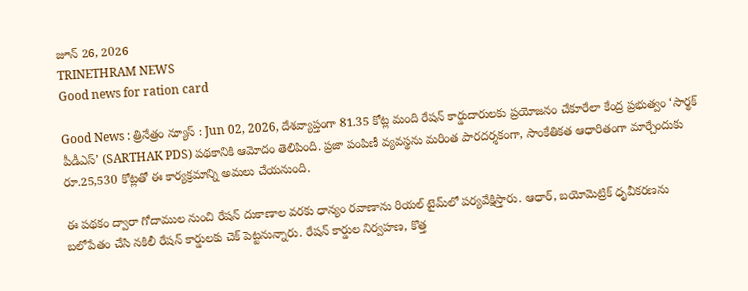జూన్ 26, 2026
TRINETHRAM NEWS
Good news for ration card

Good News : త్రినేత్రం న్యూస్ : Jun 02, 2026, దేశవ్యాప్తంగా 81.35 కోట్ల మంది రేషన్ కార్డుదారులకు ప్రయోజనం చేకూరేలా కేంద్ర ప్రభుత్వం ‘సార్థక్ పీడీఎస్’ (SARTHAK PDS) పథకానికి ఆమోదం తెలిపింది. ప్రజా పంపిణీ వ్యవస్థను మరింత పారదర్శకంగా, సాంకేతికత ఆధారితంగా మార్చేందుకు రూ.25,530 కోట్లతో ఈ కార్యక్రమాన్ని అమలు చేయనుంది.

ఈ పథకం ద్వారా గోదాముల నుంచి రేషన్ దుకాణాల వరకు ధాన్యం రవాణాను రియల్ టైమ్‌లో పర్యవేక్షిస్తారు. ఆధార్, బయోమెట్రిక్ ధృవీకరణను బలోపేతం చేసి నకిలీ రేషన్ కార్డులకు చెక్ పెట్టనున్నారు. రేషన్ కార్డుల నిర్వహణ, కొత్త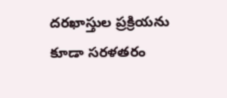దరఖాస్తుల ప్రక్రియను కూడా సరళతరం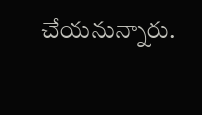చేయనున్నారు.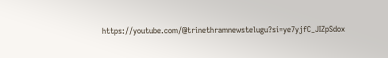https://youtube.com/@trinethramnewstelugu?si=ye7yjfC_JIZpSdox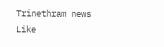Trinethram news
Like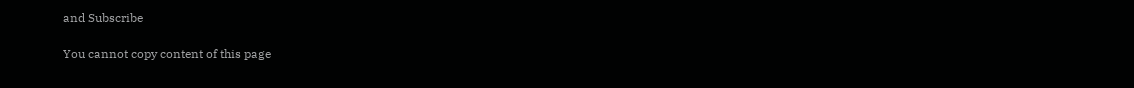and Subscribe

You cannot copy content of this page